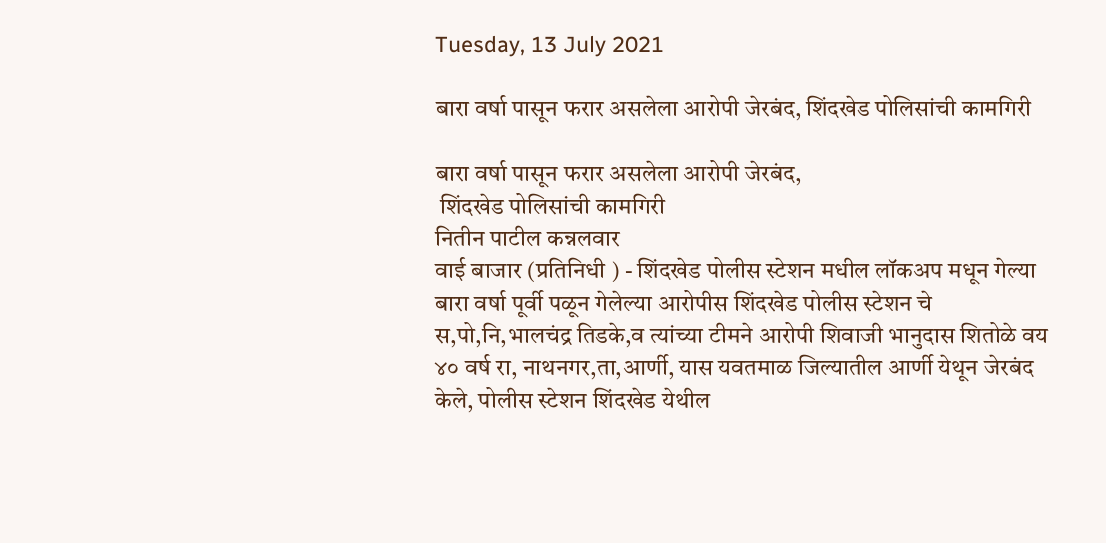Tuesday, 13 July 2021

बारा वर्षा पासून फरार असलेला आरोपी जेरबंद, शिंदखेड पोलिसांची कामगिरी

बारा वर्षा पासून फरार असलेला आरोपी जेरबंद,
 शिंदखेड पोलिसांची कामगिरी
नितीन पाटील कन्नलवार
वाई बाजार (प्रतिनिधी ) - शिंदखेड पोलीस स्टेशन मधील लॉकअप मधून गेल्या बारा वर्षा पूर्वी पळून गेलेल्या आरोपीस शिंदखेड पोलीस स्टेशन चे स,पो,नि,भालचंद्र तिडके,व त्यांच्या टीमने आरोपी शिवाजी भानुदास शितोळे वय ४० वर्ष रा, नाथनगर,ता,आर्णी, यास यवतमाळ जिल्यातील आर्णी येथून जेरबंद केले, पोलीस स्टेशन शिंदखेड येथील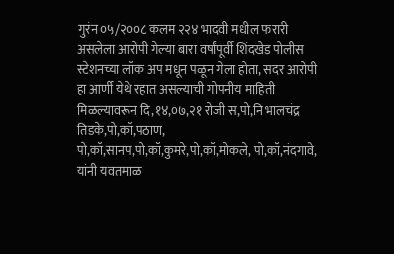गुरंन ०५/२००८ कलम २२४ भादवी मधील फरारी असलेला आरोपी गेल्या बारा वर्षांपूर्वी शिंदखेड पोलीस स्टेशनच्या लॉक अप मधून पळून गेला होता, सदर आरोपी हा आर्णी येथे रहात असल्याची गोपनीय माहिती मिळल्यावरून दि,१४,०७,२१ रोजी स,पो,नि भालचंद्र तिडके,पो,कॉ,पठाण,
पो,कॉ,सानप,पो,कॉ,कुमरे,पो,कॉ,मोकले, पो,कॉ,नंदगावे, यांनी यवतमाळ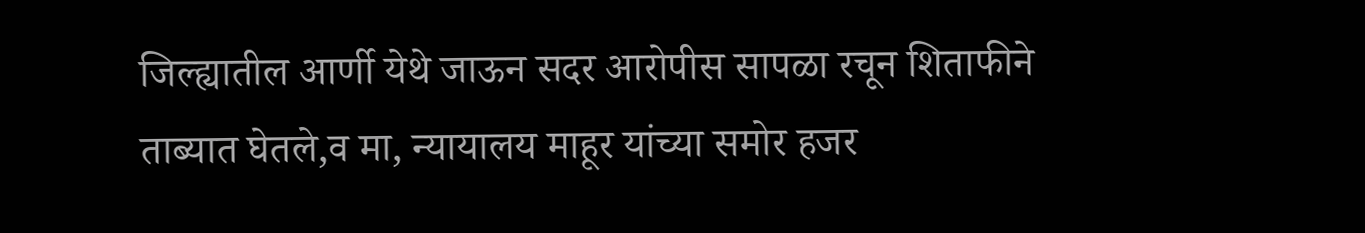जिल्ह्यातील आर्णी येथे जाऊन सदर आरोपीस सापळा रचून शिताफीने ताब्यात घेतले,व मा, न्यायालय माहूर यांच्या समोर हजर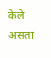केले असता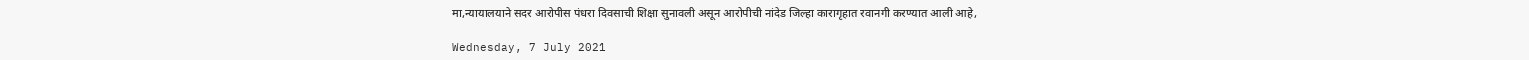मा,न्यायालयाने सदर आरोपीस पंधरा दिवसाची शिक्षा सुनावली असून आरोपीची नांदेड जिल्हा कारागृहात रवानगी करण्यात आली आहे,

Wednesday, 7 July 2021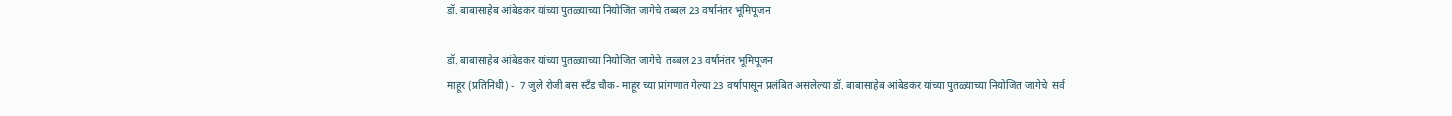डॉ. बाबासाहेब आंबेडकर यांच्या पुतळ्याच्या नियोजित जागेचे तब्बल 23 वर्षानंतर भूमिपूजन

डॉ. बाबासाहेब आंबेडकर यांच्या पुतळ्याच्या नियोजित जागेचे  तब्बल 23 वर्षानंतर भूमिपूजन
माहूर (प्रतिनिधी) -  7 जुले रोजी बस स्टँड चौक- माहूर च्या प्रांगणात गेल्या 23 वर्षापासून प्रलंबित असलेल्या डॉ. बाबासाहेब आंबेडकर यांच्या पुतळ्याच्या नियोजित जागेचे  सर्व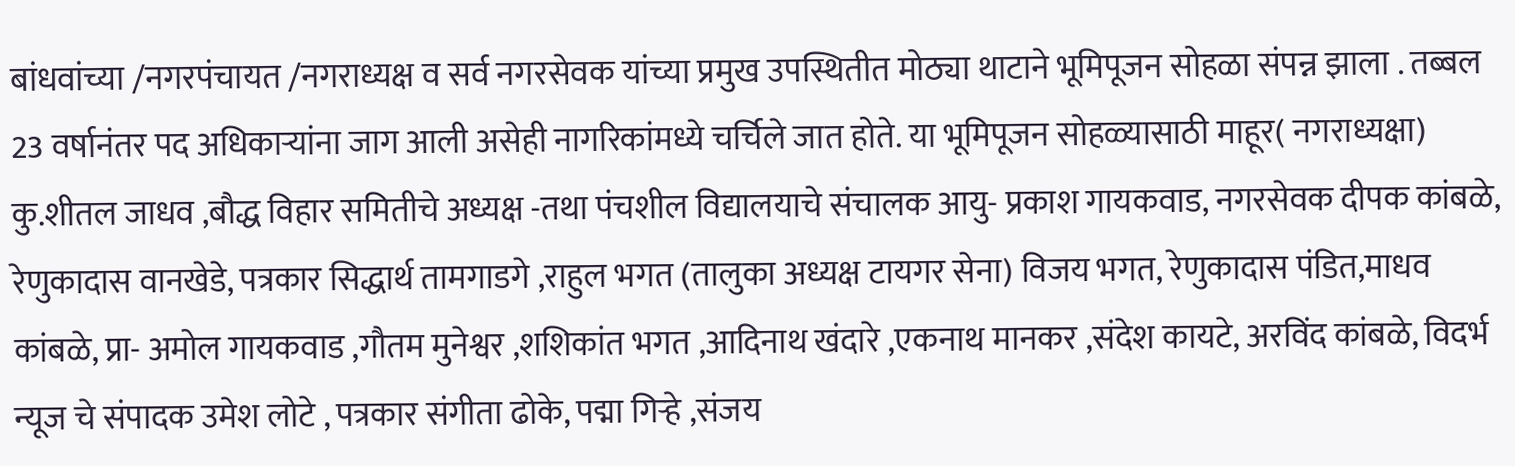बांधवांच्या /नगरपंचायत /नगराध्यक्ष व सर्व नगरसेवक यांच्या प्रमुख उपस्थितीत मोठ्या थाटाने भूमिपूजन सोहळा संपन्न झाला . तब्बल 23 वर्षानंतर पद अधिकाऱ्यांना जाग आली असेही नागरिकांमध्ये चर्चिले जात होते. या भूमिपूजन सोहळ्यासाठी माहूर( नगराध्यक्षा) कु.शीतल जाधव ,बौद्ध विहार समितीचे अध्यक्ष -तथा पंचशील विद्यालयाचे संचालक आयु- प्रकाश गायकवाड, नगरसेवक दीपक कांबळे, रेणुकादास वानखेडे, पत्रकार सिद्धार्थ तामगाडगे ,राहुल भगत (तालुका अध्यक्ष टायगर सेना) विजय भगत, रेणुकादास पंडित,माधव कांबळे, प्रा- अमोल गायकवाड ,गौतम मुनेश्वर ,शशिकांत भगत ,आदिनाथ खंदारे ,एकनाथ मानकर ,संदेश कायटे, अरविंद कांबळे, विदर्भ न्यूज चे संपादक उमेश लोटे , पत्रकार संगीता ढोके, पद्मा गिऱ्हे ,संजय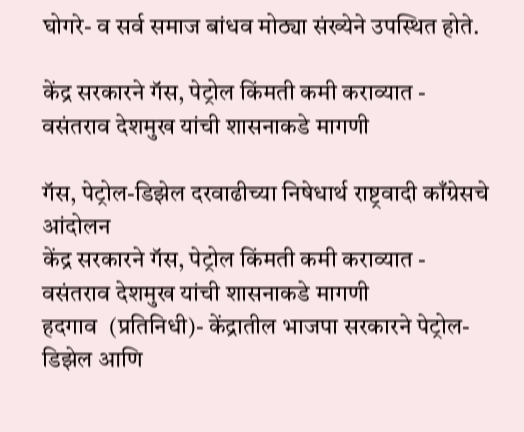घोगरे- व सर्व समाज बांधव मोठ्या संख्येने उपस्थित होते.

केंद्र सरकारने गॅस, पेट्रोल किंमती कमी कराव्यात - वसंतराव देशमुख यांची शासनाकडे मागणी

गॅस, पेट्रोल-डिझेल दरवाढीच्या निषेधार्थ राष्ट्रवादी काँग्रेसचे आंदोलन
केंद्र सरकारने गॅस, पेट्रोल किंमती कमी कराव्यात - वसंतराव देशमुख यांची शासनाकडे मागणी
हदगाव  (प्रतिनिधी)- केंद्रातील भाजपा सरकारने पेट्रोल-डिझेल आणि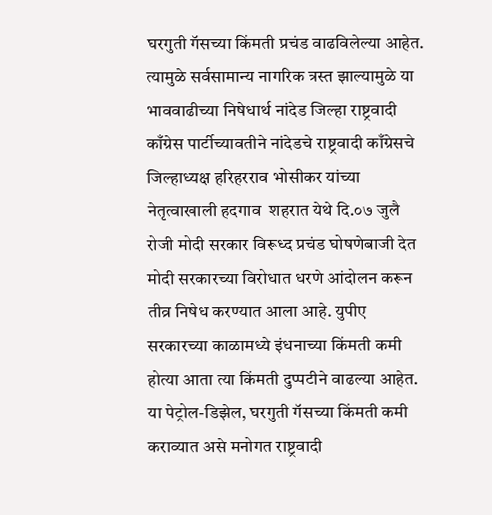घरगुती गॅसच्या किंमती प्रचंड वाढविलेल्या आहेत. त्यामुळे सर्वसामान्य नागरिक त्रस्त झाल्यामुळे या भाववाढीच्या निषेधार्थ नांदेड जिल्हा राष्ट्रवादी काँग्रेस पार्टीच्यावतीने नांदेडचे राष्ट्रवादी काँग्रेसचे जिल्हाध्यक्ष हरिहरराव भोसीकर यांच्या नेतृत्वाखाली हदगाव  शहरात येथे दि.०७ जुलै रोजी मोदी सरकार विरूध्द प्रचंड घोषणेबाजी देत मोदी सरकारच्या विरोधात धरणे आंदोलन करून तीव्र निषेध करण्यात आला आहे. युपीए सरकारच्या काळामध्ये इंधनाच्या किंमती कमी होत्या आता त्या किंमती दुप्पटीने वाढल्या आहेत. या पेट्रोल-डिझेल, घरगुती गॅसच्या किंमती कमी कराव्यात असे मनोगत राष्ट्रवादी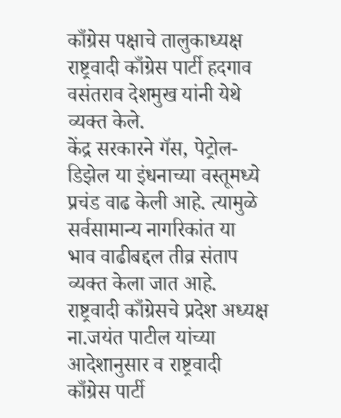काँग्रेस पक्षाचे तालुकाध्यक्ष राष्ट्रवादी काँग्रेस पार्टी हदगाव वसंतराव देशमुख यांनी येथे व्यक्त केले.
केंद्र सरकारने गॅस, पेट्रोल-डिझेल या इंधनाच्या वस्तूमध्ये प्रचंड वाढ केली आहे. त्यामुळे सर्वसामान्य नागरिकांत या भाव वाढीबद्दल तीव्र संताप व्यक्त केला जात आहे. राष्ट्रवादी काँग्रेसचे प्रदेश अध्यक्ष ना.जयंत पाटील यांच्या आदेशानुसार व राष्ट्रवादी काँग्रेस पार्टी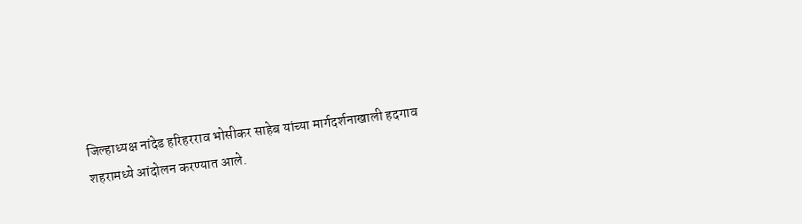जिल्हाध्यक्ष नांदेड हरिहरराव भोसीकर साहेब यांच्या मार्गदर्शनाखाली हदगाव शहरामध्ये आंदोलन करण्यात आले.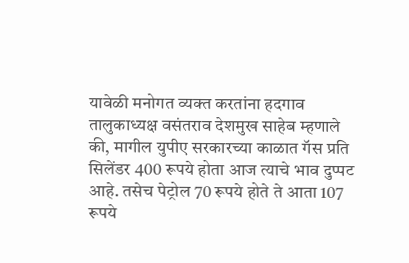यावेळी मनोगत व्यक्त करतांना हदगाव तालुकाध्यक्ष वसंतराव देशमुख साहेब म्हणाले की, मागील युपीए सरकारच्या काळात गॅस प्रति सिलेंडर 400 रूपये होता आज त्याचे भाव दुप्पट आहे. तसेच पेट्रोल 70 रूपये होते ते आता 107 रूपये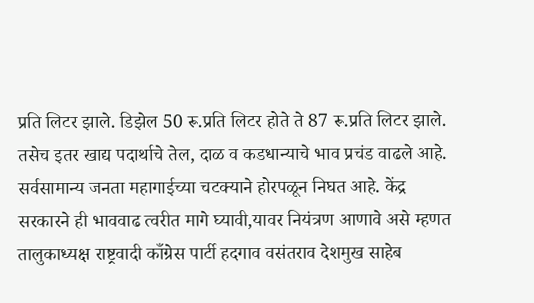प्रति लिटर झाले. डिझेल 50 रू.प्रति लिटर होते ते 87 रू.प्रति लिटर झाले. तसेच इतर खाद्य पदार्थाचे तेल, दाळ व कडधान्याचे भाव प्रचंड वाढले आहे. सर्वसामान्य जनता महागाईच्या चटक्याने होरपळून निघत आहे. केंद्र सरकारने ही भाववाढ त्वरीत मागे घ्यावी,यावर नियंत्रण आणावे असे म्हणत तालुकाध्यक्ष राष्ट्रवादी काँग्रेस पार्टी हदगाव वसंतराव देशमुख साहेब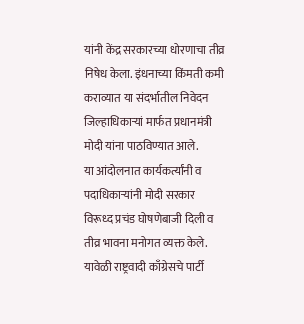यांनी केंद्र सरकारच्या धोरणाचा तीव्र निषेध केला. इंधनाच्या किंमती कमी कराव्यात या संदर्भातील निवेदन जिल्हाधिकार्‍यां मार्फत प्रधानमंत्री मोदी यांना पाठविण्यात आले.
या आंदोलनात कार्यकर्त्यांनी व पदाधिकार्‍यांनी मोदी सरकार विरूध्द प्रचंड घोषणेबाजी दिली व तीव्र भावना मनोगत व्यक्त केले. यावेळी राष्ट्रवादी काँग्रेसचे पार्टी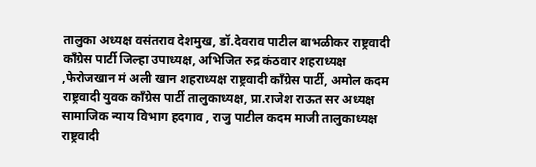तालुका अध्यक्ष वसंतराव देशमुख, डॉ.देवराव पाटील बाभळीकर राष्ट्रवादी काँग्रेस पार्टी जिल्हा उपाध्यक्ष, अभिजित रुद्र कंठवार शहराध्यक्ष ,फेरोजखान मं अली खान शहराध्यक्ष राष्ट्रवादी काँग्रेस पार्टी, अमोल कदम राष्ट्रवादी युवक कॉंग्रेस पार्टी तालुकाध्यक्ष, प्रा.राजेश राऊत सर अध्यक्ष सामाजिक न्याय विभाग हदगाव , राजु पाटील कदम माजी तालुकाध्यक्ष राष्ट्रवादी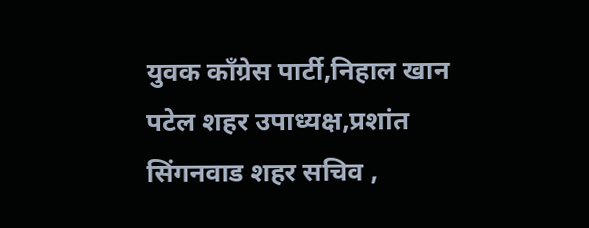युवक काँग्रेस पार्टी,निहाल खान पटेल शहर उपाध्यक्ष,प्रशांत सिंगनवाड शहर सचिव ,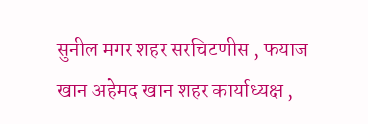सुनील मगर शहर सरचिटणीस , फयाज खान अहेमद खान शहर कार्याध्यक्ष ,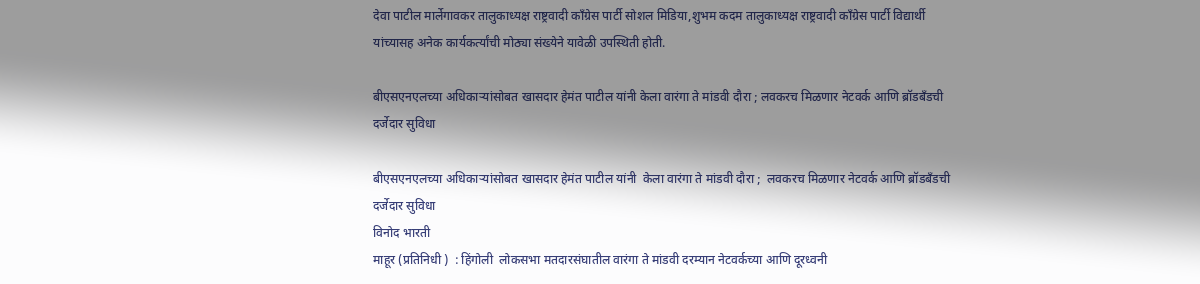देवा पाटील मार्लेगावकर तालुकाध्यक्ष राष्ट्रवादी काँग्रेस पार्टी सोशल मिडिया,शुभम कदम तालुकाध्यक्ष राष्ट्रवादी काँग्रेस पार्टी विद्यार्थी यांच्यासह अनेक कार्यकर्त्यांची मोठ्या संख्येने यावेळी उपस्थिती होती.

बीएसएनएलच्या अधिकाऱ्यांसोबत खासदार हेमंत पाटील यांनी केला वारंगा ते मांडवी दौरा ; लवकरच मिळणार नेटवर्क आणि ब्रॉडबँडची दर्जेदार सुविधा

बीएसएनएलच्या अधिकाऱ्यांसोबत खासदार हेमंत पाटील यांनी  केला वारंगा ते मांडवी दौरा ;  लवकरच मिळणार नेटवर्क आणि ब्रॉडबँडची दर्जेदार सुविधा
विनोद भारती
माहूर (प्रतिनिधी )  : हिंगोली  लोकसभा मतदारसंघातील वारंगा ते मांडवी दरम्यान नेटवर्कच्या आणि दूरध्वनी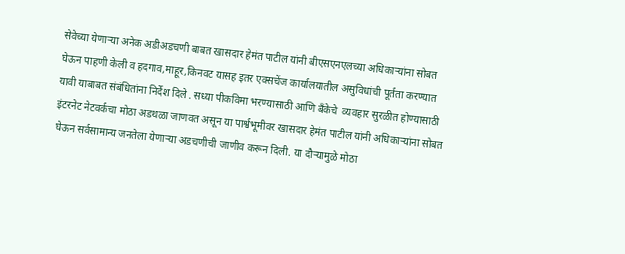सेवेच्या येणाऱ्या अनेक अडीअडचणी बाबत खासदार हेमंत पाटील यांनी बीएसएनएलच्या अधिकाऱ्यांना सोबत घेऊन पाहणी केली व हदगाव,माहूर,किनवट यासह इतर एक्सचेंज कार्यालयातील असुविधांची पूर्तता करण्यात यावी याबाबत संबंधितांना निर्देश दिले . सध्या पीकविमा भरण्यासाठी आणि बँकेचे  व्यवहार सुरळीत होण्यासाठी इंटरनेट नेटवर्कचा मोठा अडथळा जाणवत असून या पार्श्वभूमीवर खासदार हेमंत पाटील यांनी अधिकाऱ्यांना सोबत घेऊन सर्वसामान्य जनतेला येणाऱ्या अडचणीची जाणीव करून दिली. या दौऱ्यामुळे मोठा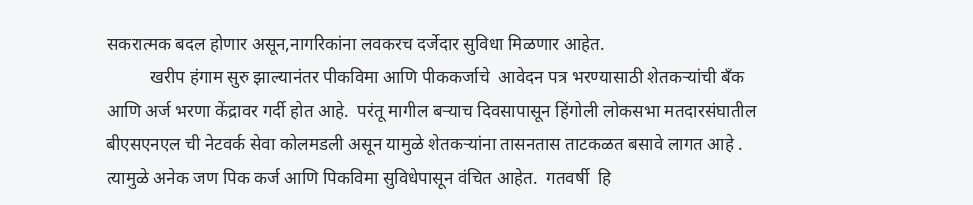सकरात्मक बदल होणार असून,नागरिकांना लवकरच दर्जेदार सुविधा मिळणार आहेत.
          खरीप हंगाम सुरु झाल्यानंतर पीकविमा आणि पीककर्जाचे  आवेदन पत्र भरण्यासाठी शेतकऱ्यांची बँक आणि अर्ज भरणा केंद्रावर गर्दी होत आहे.  परंतू मागील बऱ्याच दिवसापासून हिंगोली लोकसभा मतदारसंघातील बीएसएनएल ची नेटवर्क सेवा कोलमडली असून यामुळे शेतकऱ्यांना तासनतास ताटकळत बसावे लागत आहे . त्यामुळे अनेक जण पिक कर्ज आणि पिकविमा सुविधेपासून वंचित आहेत.  गतवर्षी  हि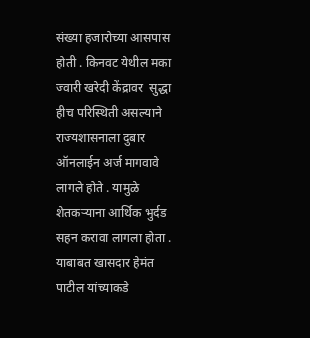संख्या हजारोच्या आसपास होती . किनवट येथील मका ज्वारी खरेदी केंद्रावर  सुद्धा हीच परिस्थिती असल्याने राज्यशासनाला दुबार ऑनलाईन अर्ज मागवावे लागले होते . यामुळे शेतकऱ्याना आर्थिक भुर्दड सहन करावा लागला होता . याबाबत खासदार हेमंत पाटील यांच्याकडे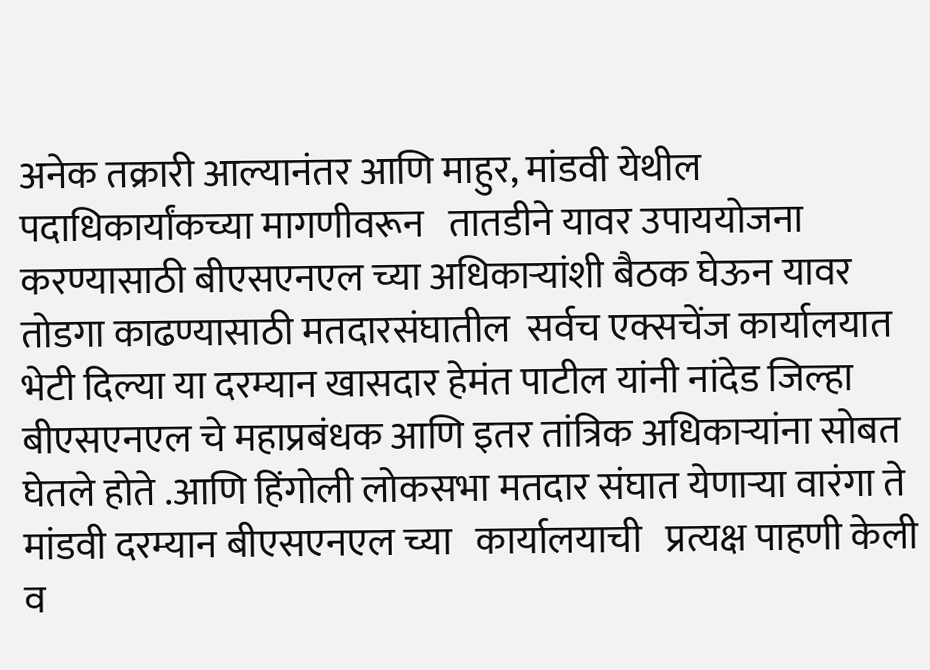अनेक तक्रारी आल्यानंतर आणि माहुर, मांडवी येथील पदाधिकार्यांकच्या मागणीवरून   तातडीने यावर उपाययोजना करण्यासाठी बीएसएनएल च्या अधिकाऱ्यांशी बैठक घेऊन यावर तोडगा काढण्यासाठी मतदारसंघातील  सर्वच एक्सचेंज कार्यालयात भेटी दिल्या या दरम्यान खासदार हेमंत पाटील यांनी नांदेड जिल्हा बीएसएनएल चे महाप्रबंधक आणि इतर तांत्रिक अधिकाऱ्यांना सोबत घेतले होते .आणि हिंगोली लोकसभा मतदार संघात येणाऱ्या वारंगा ते मांडवी दरम्यान बीएसएनएल च्या   कार्यालयाची   प्रत्यक्ष पाहणी केली व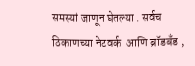समस्यां जाणून घेतल्या . सर्वच  ठिकाणच्या नेटवर्क  आणि ब्रॉडबँड ,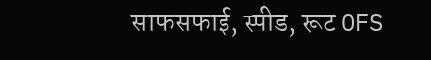साफसफाई, स्पीड, रूट OFS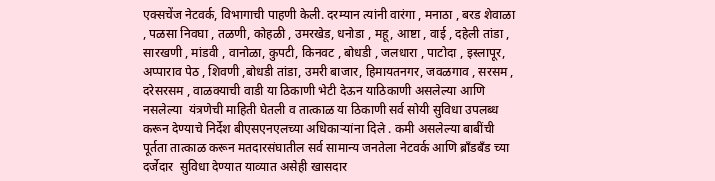एक्सचेंज नेटवर्क, विभागाची पाहणी केली. दरम्यान त्यांनी वारंगा , मनाठा , बरड शेवाळा , पळसा निवघा , तळणी, कोहळी , उमरखेड, धनोडा , महू, आष्टा , वाई , दहेली तांडा , सारखणी , मांडवी , वानोळा, कुपटी, किनवट , बोधडी , जलधारा , पाटोदा , इस्लापूर, अप्पाराव पेठ , शिवणी ,बोधडी तांडा, उमरी बाजार, हिमायतनगर, जवळगाव , सरसम , दरेसरसम , वाळक्याची वाडी या ठिकाणी भेटी देऊन याठिकाणी असलेल्या आणि नसलेल्या  यंत्रणेची माहिती घेतली व तात्काळ या ठिकाणी सर्व सोयी सुविधा उपलब्ध करून देण्याचे निर्देश बीएसएनएलच्या अधिकाऱ्यांना दिले . कमी असलेल्या बाबींची  पूर्तता तात्काळ करून मतदारसंघातील सर्व सामान्य जनतेला नेटवर्क आणि ब्राँडबँड च्या दर्जेदार  सुविधा देण्यात याव्यात असेही खासदार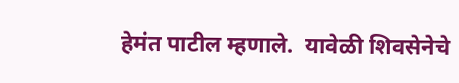हेमंत पाटील म्हणाले.  यावेळी शिवसेनेचे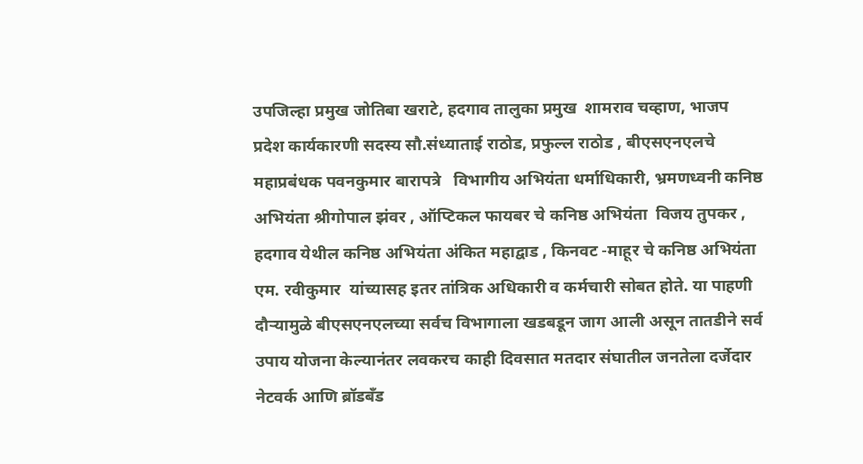उपजिल्हा प्रमुख जोतिबा खराटे, हदगाव तालुका प्रमुख  शामराव चव्हाण, भाजप  प्रदेश कार्यकारणी सदस्य सौ.संध्याताई राठोड, प्रफुल्ल राठोड , बीएसएनएलचे महाप्रबंधक पवनकुमार बारापत्रे   विभागीय अभियंता धर्माधिकारी, भ्रमणध्वनी कनिष्ठ अभियंता श्रीगोपाल झंवर , ऑप्टिकल फायबर चे कनिष्ठ अभियंता  विजय तुपकर , हदगाव येथील कनिष्ठ अभियंता अंकित महाद्वाड , किनवट -माहूर चे कनिष्ठ अभियंता एम. रवीकुमार  यांच्यासह इतर तांत्रिक अधिकारी व कर्मचारी सोबत होते. या पाहणी दौऱ्यामुळे बीएसएनएलच्या सर्वच विभागाला खडबडून जाग आली असून तातडीने सर्व उपाय योजना केल्यानंतर लवकरच काही दिवसात मतदार संघातील जनतेला दर्जेदार नेटवर्क आणि ब्रॉडबँड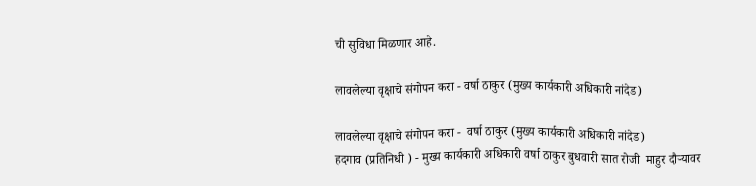ची सुविधा मिळणार आहे.

लावलेल्या वृक्षाचे संगोपन करा - वर्षा ठाकुर (मुख्य कार्यकारी अधिकारी नांदेड)

लावलेल्या वृक्षाचे संगोपन करा -  वर्षा ठाकुर (मुख्य कार्यकारी अधिकारी नांदेड)
हदगाव (प्रतिनिधी ) - मुख्य कार्यकारी अधिकारी वर्षा ठाकुर बुधवारी सात रोजी  माहुर दौऱ्यावर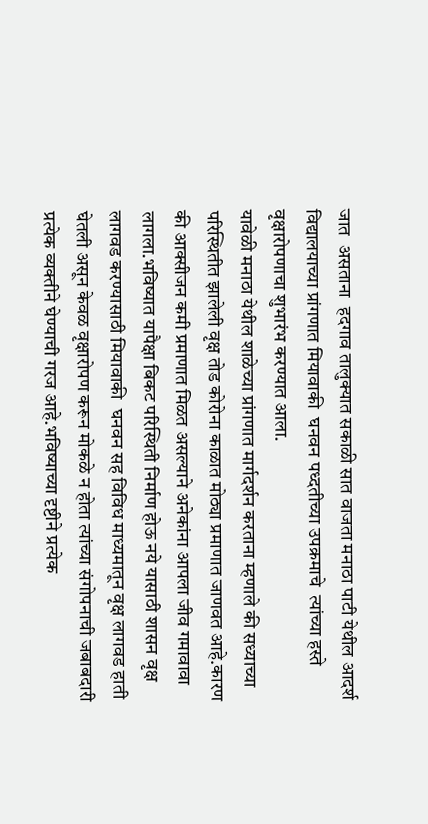जात  असताना  हदगाव तालुक्यात सकाळी सात वाजता मनाठा पाटी येथील आदर्श विद्यालयाच्या प्रांगणात मियावाकी  घनवन पध्दतीच्या उपक्रमाचे  त्यांच्या हस्ते वृक्षारोपणाचा शुभारंभ करण्यात आला.
यावेळी मनाठा येथील शाळेच्या प्रांगणात मार्गदर्शन करताना म्हणाले की सध्याच्या परिस्थितीत झालेली वृक्ष तोड कोरोना काळात मोठ्या प्रमाणात जाणवत आहे.कारण की आक्सीजन कमी प्रमाणात मिळत असल्याने अनेकांना आपला जीव गमावावा लागला.भविष्यात यापैक्षा बिकट परिस्थिती निर्माण होऊ नये यासाठी शासन वृक्ष लागवड करण्यासाठी मियावाकी  घनवन सह विविध माध्यमातून वृक्ष लागवड हाती घेतली असून केवळ वृक्षारोपण करून मोकळे न होता त्यांच्या संगोपनाची जबाबदारी प्रत्येक व्यक्तीने घेण्याची गरज आहे.भविष्याच्या दृष्टीने प्रत्येक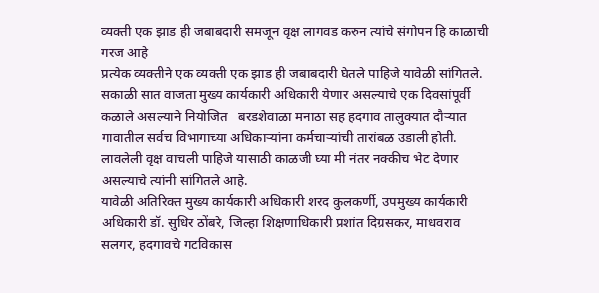व्यक्ती एक झाड ही जबाबदारी समजून वृक्ष लागवड करुन त्यांचे संगोपन हि काळाची गरज आहे
प्रत्येक व्यक्तीने एक व्यक्ती एक झाड ही जबाबदारी घेतले पाहिजे यावेळी सांगितले.
सकाळी सात वाजता मुख्य कार्यकारी अधिकारी येणार असल्याचे एक दिवसांपूर्वी कळाले असल्याने नियोजित   बरडशेवाळा मनाठा सह हदगाव तालुक्यात दौऱ्यात गावातील सर्वच विभागाच्या अधिकाऱ्यांना कर्मचाऱ्यांची तारांबळ उडाली होती. लावलेली वृक्ष वाचली पाहिजे यासाठी काळजी घ्या मी नंतर नक्कीच भेट देणार असल्याचे त्यांनी सांगितले आहे.
यावेळी अतिरिक्त मुख्य कार्यकारी अधिकारी शरद कुलकर्णी, उपमुख्य कार्यकारी अधिकारी डॉ. सुधिर ठोंबरे, जिल्हा शिक्षणाधिकारी प्रशांत दिग्रसकर, माधवराव सलगर, हदगावचे गटविकास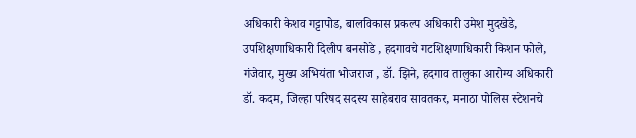अधिकारी केशव गट्टापोड, बालविकास प्रकल्प अधिकारी उमेश मुदखेडे, उपशिक्षणाधिकारी दिलीप बनसोडे , हदगावचे गटशिक्षणाधिकारी किशन फोले, गंजेवार, मुख्य अभियंता भोजराज , डॉ. झिने, हदगाव तालुका आरोग्य अधिकारी डॉ. कदम, जिल्हा परिषद सदस्य साहेबराव सावतकर, मनाठा पोलिस स्टेशनचे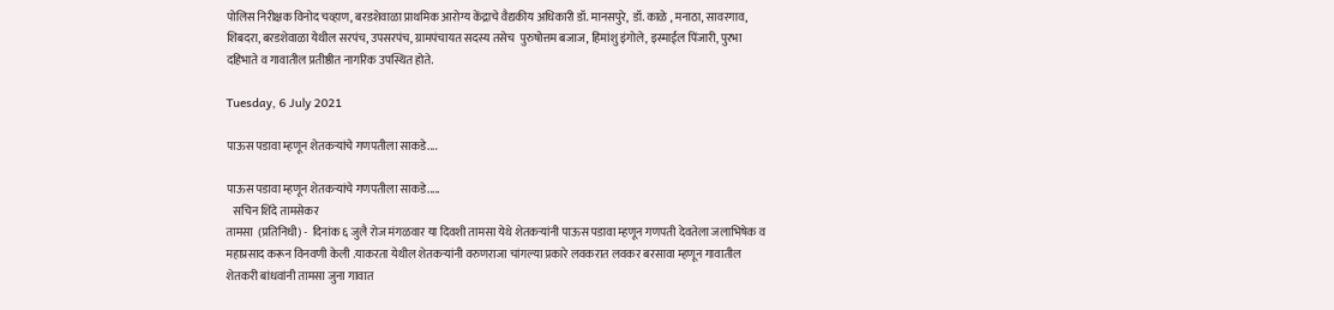पोलिस निरीक्षक विनोद चव्हाण, बरडशेवाळा प्राथमिक आरोग्य केंद्राचे वैद्यकीय अधिकारी डॉ. मानसपुरे,  डॉ. काळे , मनाठा, सावरगाव, शिबदरा, बरडशेवाळा येथील सरपंच, उपसरपंच, ग्रामपंचायत सदस्य तसेच  पुरुषोत्तम बजाज, हिमांशु इंगोले, इस्माईल पिंजारी, पुरभा दहिभाते व गावातील प्रतीष्ठीत नागरिक उपस्थित होते.

Tuesday, 6 July 2021

पाऊस पडावा म्हणून शेतकऱ्यांचे गणपतीला साकडे....

पाऊस पडावा म्हणून शेतकऱ्यांचे गणपतीला साकडे.....
   सचिन शिंदे तामसेकर
तामसा  (प्रतिनिधी) -  दिनांक ६ जुलै रोज मंगळवार या दिवशी तामसा येथे शेतकऱ्यांनी पाऊस पडावा म्हणून गणपती देवतेला जलाभिषेक व महाप्रसाद करून विनवणी केली .याकरता येथील शेतकऱ्यांनी वरुणराजा चांगल्या प्रकारे लवकरात लवकर बरसावा म्हणून गावातील शेतकरी बांधवांनी तामसा जुना गावात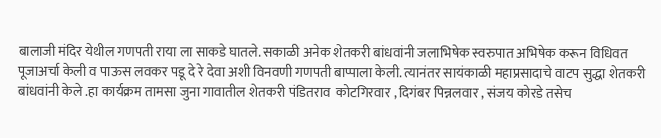बालाजी मंदिर येथील गणपती राया ला साकडे घातले. सकाळी अनेक शेतकरी बांधवांनी जलाभिषेक स्वरुपात अभिषेक करून विधिवत पूजाअर्चा केली व पाऊस लवकर पडू दे रे देवा अशी विनवणी गणपती बाप्पाला केली. त्यानंतर सायंकाळी महाप्रसादाचे वाटप सुद्धा शेतकरी बांधवांनी केले .हा कार्यक्रम तामसा जुना गावातील शेतकरी पंडितराव  कोटगिरवार , दिगंबर पिन्नलवार , संजय कोरडे तसेच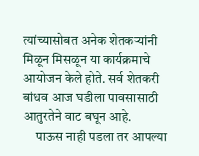त्यांच्यासोबत अनेक शेतकऱ्यांनी मिळून मिसळून या कार्यक्रमाचे आयोजन केले होते. सर्व शेतकरी बांधव आज घडीला पावसासाठी आतुरतेने वाट बघून आहे.
     पाऊस नाही पडला तर आपल्या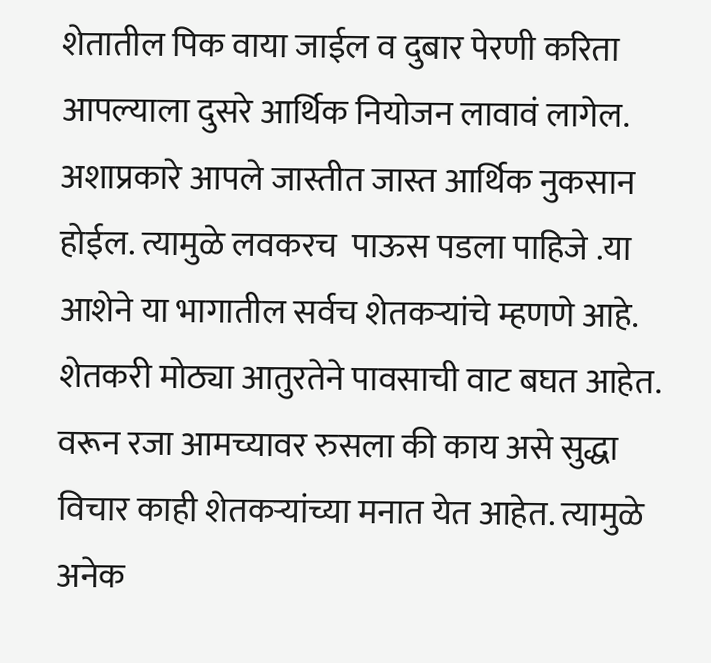शेतातील पिक वाया जाईल व दुबार पेरणी करिता आपल्याला दुसरे आर्थिक नियोजन लावावं लागेल. अशाप्रकारे आपले जास्तीत जास्त आर्थिक नुकसान होईल. त्यामुळे लवकरच  पाऊस पडला पाहिजे .या आशेने या भागातील सर्वच शेतकऱ्यांचे म्हणणे आहे. शेतकरी मोठ्या आतुरतेने पावसाची वाट बघत आहेत. वरून रजा आमच्यावर रुसला की काय असे सुद्धा विचार काही शेतकऱ्यांच्या मनात येत आहेत. त्यामुळे अनेक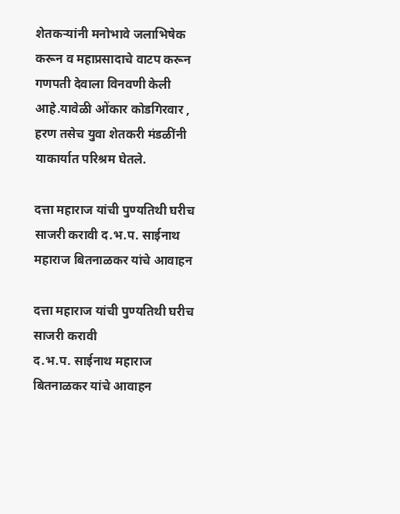शेतकऱ्यांनी मनोभावे जलाभिषेक करून व महाप्रसादाचे वाटप करून गणपती देवाला विनवणी केली आहे.यावेळी ओंकार कोडगिरवार , हरण तसेच युवा शेतकरी मंडळींनी याकार्यात परिश्रम घेतले.

दत्ता महाराज यांची पुण्यतिथी घरीच साजरी करावी द.भ.प. साईनाथ महाराज बितनाळकर यांचे आवाहन

दत्ता महाराज यांची पुण्यतिथी घरीच साजरी करावी
द.भ.प. साईनाथ महाराज बितनाळकर यांचे आवाहन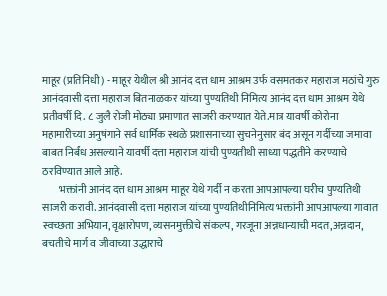माहूर (प्रतिनिधी) - माहूर येथील श्री आनंद दत्त धाम आश्रम उर्फ वसमतकर महाराज मठांचे गुरु आनंदवासी दत्ता महाराज बितनाळकर यांच्या पुण्यतिथी निमित्य आनंद दत्त धाम आश्रम येथे प्रतीवर्षी दि. ८ जुलै रोजी मोठ्या प्रमाणात साजरी करण्यात येते.मात्र यावर्षी कोरोना महामारीच्या अनुषंगाने सर्व धार्मिक स्थळे प्रशासनाच्या सुचनेनुसार बंद असून गर्दीच्या जमावा बाबत निर्बंध असल्याने यावर्षी दत्ता महाराज यांची पुण्यतीथी साध्या पद्धतीने करण्याचे ठरविण्यात आले आहे.
        भक्तांनी आनंद दत्त धाम आश्रम माहूर येथे गर्दी न करता आपआपल्या घरीच पुण्यतिथी साजरी करावी. आनंदवासी दत्ता महाराज यांच्या पुण्यतिथीनिमित्य भक्तांनी आपआपल्या गावात स्वच्छता अभियान, वृक्षारोपण, व्यसनमुक्तीचे संकल्प, गरजूना अन्नधान्याची मदत,अन्नदान, बचतीचे मार्ग व जीवाच्या उद्धाराचे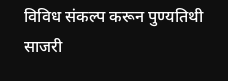विविध संकल्प करून पुण्यतिथी साजरी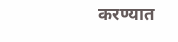करण्यात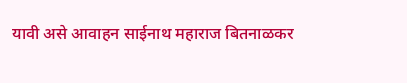यावी असे आवाहन साईनाथ महाराज बितनाळकर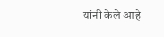यांनी केले आहे